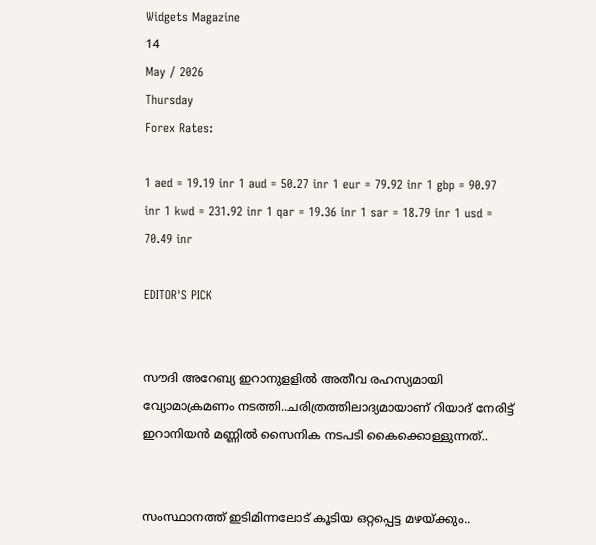Widgets Magazine
14
May / 2026
Thursday
Forex Rates:

1 aed = 19.19 inr 1 aud = 50.27 inr 1 eur = 79.92 inr 1 gbp = 90.97 inr 1 kwd = 231.92 inr 1 qar = 19.36 inr 1 sar = 18.79 inr 1 usd = 70.49 inr

EDITOR'S PICK


സൗദി അറേബ്യ ഇറാനുളളിൽ അതീവ രഹസ്യമായി വ്യോമാക്രമണം നടത്തി..ചരിത്രത്തിലാദ്യമായാണ് റിയാദ് നേരിട്ട് ഇറാനിയൻ മണ്ണിൽ സൈനിക നടപടി കൈക്കൊള്ളുന്നത്..


സംസ്ഥാനത്ത് ഇടിമിന്നലോട് കൂടിയ ഒറ്റപ്പെട്ട മഴയ്ക്കും..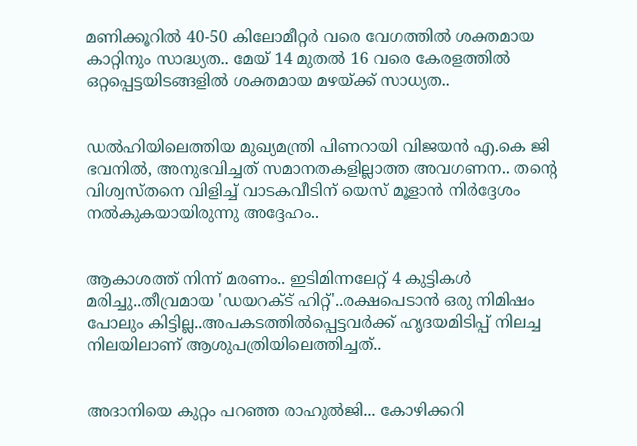മണിക്കൂറിൽ 40-50 കിലോമീറ്റർ വരെ വേഗത്തിൽ ശക്തമായ കാറ്റിനും സാദ്ധ്യത.. മേയ് 14 മുതൽ 16 വരെ കേരളത്തിൽ ഒറ്റപ്പെട്ടയിടങ്ങളിൽ ശക്തമായ മഴയ്ക്ക് സാധ്യത..


ഡൽഹിയിലെത്തിയ മുഖ്യമന്ത്രി പിണറായി വിജയൻ എ.കെ ജി ഭവനിൽ, അനുഭവിച്ചത് സമാനതകളില്ലാത്ത അവഗണന.. തന്റെ വിശ്വസ്തനെ വിളിച്ച് വാടകവീടിന് യെസ് മൂളാൻ നിർദ്ദേശം നൽകുകയായിരുന്നു അദ്ദേഹം..


ആകാശത്ത് നിന്ന് മരണം.. ഇടിമിന്നലേറ്റ് 4 കുട്ടികൾ മരിച്ചു..തീവ്രമായ 'ഡയറക്ട് ഹിറ്റ്'..രക്ഷപെടാൻ ഒരു നിമിഷം പോലും കിട്ടില്ല..അപകടത്തില്‍പ്പെട്ടവര്‍ക്ക് ഹൃദയമിടിപ്പ് നിലച്ച നിലയിലാണ് ആശുപത്രിയിലെത്തിച്ചത്..


അദാനിയെ കുറ്റം പറഞ്ഞ രാഹുൽജി... കോഴിക്കറി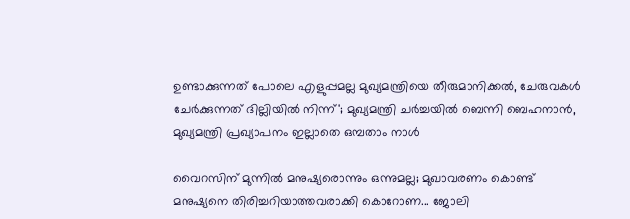ഉണ്ടാക്കുന്നത് പോലെ എളുപ്പമല്ല മുഖ്യമന്ത്രിയെ തീരുമാനിക്കൽ, ചേരുവകൾ ചേർക്കുന്നത് ദില്ലിയിൽ നിന്ന്'; മുഖ്യമന്ത്രി ചർച്ചയിൽ ബെന്നി ബെഹനാൻ, മുഖ്യമന്ത്രി പ്രഖ്യാപനം ഇല്ലാതെ ഒമ്പതാം നാൾ

വൈറസിന് മുന്നില്‍ മനുഷ്യരൊന്നും ഒന്നുമല്ല; മുഖാവരണം കൊണ്ട് മനുഷ്യനെ തിരിച്ചറിയാത്തവരാക്കി കൊറോണ... ജോലി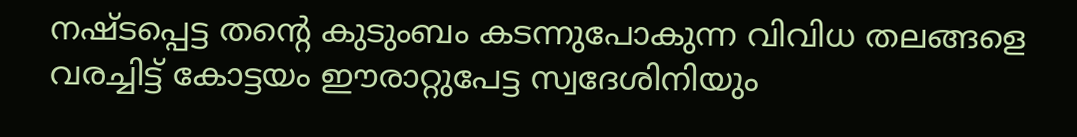നഷ്ടപ്പെട്ട തന്റെ കുടുംബം കടന്നുപോകുന്ന വിവിധ തലങ്ങളെ വരച്ചിട്ട് കോട്ടയം ഈരാറ്റുപേട്ട സ്വദേശിനിയും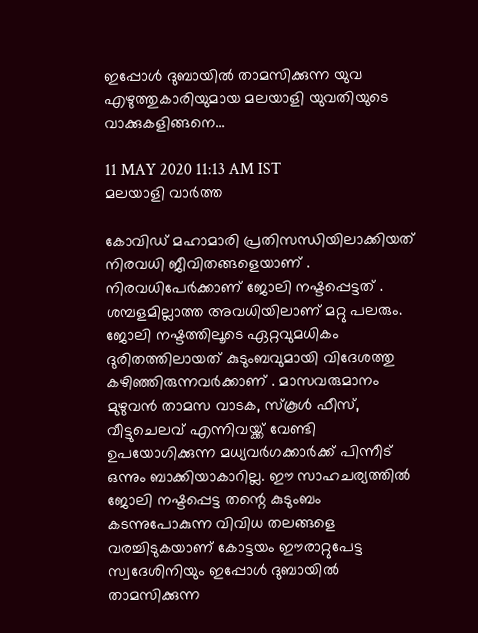ഇപ്പോള്‍ ദുബായില്‍ താമസിക്കുന്ന യുവ എഴുത്തുകാരിയുമായ മലയാളി യുവതിയുടെ വാക്കുകളിങ്ങനെ...

11 MAY 2020 11:13 AM IST
മലയാളി വാര്‍ത്ത

കോവിഡ് മഹാമാരി പ്രതിസന്ധിയിലാക്കിയത് നിരവധി ജീവിതങ്ങളെയാണ് . നിരവധിപേര്‍ക്കാണ് ജോലി നഷ്ടപ്പെട്ടത് . ശമ്പളമില്ലാത്ത അവധിയിലാണ് മറ്റു പലരും. ജോലി നഷ്ടത്തിലൂടെ ഏറ്റവുമധികം ദുരിതത്തിലായത് കുടുംബവുമായി വിദേശത്തു കഴിഞ്ഞിരുന്നവര്‍ക്കാണ് . മാസവരുമാനം മുഴുവന്‍ താമസ വാടക, സ്‌കൂള്‍ ഫീസ്, വീട്ടുചെലവ് എന്നിവയ്ക്ക് വേണ്ടി ഉപയോഗിക്കുന്ന മധ്യവര്‍ഗക്കാര്‍ക്ക് പിന്നീട് ഒന്നും ബാക്കിയാകാറില്ല. ഈ സാഹചര്യത്തില്‍ ജോലി നഷ്ടപ്പെട്ട തന്റെ കുടുംബം കടന്നുപോകുന്ന വിവിധ തലങ്ങളെ വരച്ചിടുകയാണ് കോട്ടയം ഈരാറ്റുപേട്ട സ്വദേശിനിയും ഇപ്പോള്‍ ദുബായില്‍ താമസിക്കുന്ന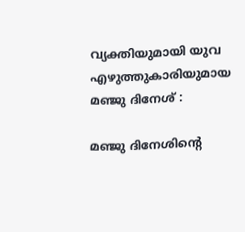വ്യക്തിയുമായി യുവ എഴുത്തുകാരിയുമായ മഞ്ജു ദിനേശ് :

മഞ്ജു ദിനേശിന്റെ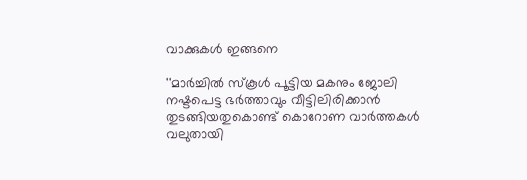വാക്കുകള്‍ ഇങ്ങനെ

''മാര്‍ച്ചില്‍ സ്‌കൂള്‍ പൂട്ടിയ മകനും ജോലി നഷ്ടപെട്ട ഭര്‍ത്താവും വീട്ടിലിരിക്കാന്‍ തുടങ്ങിയതുകൊണ്ട് കൊറോണ വാര്‍ത്തകള്‍ വലുതായി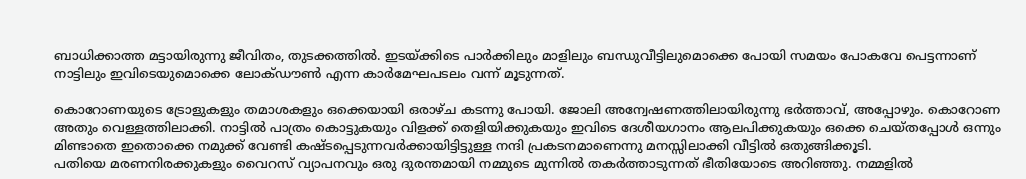ബാധിക്കാത്ത മട്ടായിരുന്നു ജീവിതം, തുടക്കത്തില്‍. ഇടയ്ക്കിടെ പാര്‍ക്കിലും മാളിലും ബന്ധുവീട്ടിലുമൊക്കെ പോയി സമയം പോകവേ പെട്ടന്നാണ് നാട്ടിലും ഇവിടെയുമൊക്കെ ലോക്ഡൗണ്‍ എന്ന കാര്‍മേഘപടലം വന്ന് മൂടുന്നത്.

കൊറോണയുടെ ട്രോളുകളും തമാശകളും ഒക്കെയായി ഒരാഴ്ച കടന്നു പോയി. ജോലി അന്വേഷണത്തിലായിരുന്നു ഭര്‍ത്താവ്, അപ്പോഴും. കൊറോണ അതും വെള്ളത്തിലാക്കി. നാട്ടില്‍ പാത്രം കൊട്ടുകയും വിളക്ക് തെളിയിക്കുകയും ഇവിടെ ദേശീയഗാനം ആലപിക്കുകയും ഒക്കെ ചെയ്തപ്പോള്‍ ഒന്നും മിണ്ടാതെ ഇതൊക്കെ നമുക്ക് വേണ്ടി കഷ്ടപ്പെടുന്നവര്‍ക്കായിട്ടിട്ടുള്ള നന്ദി പ്രകടനമാണെന്നു മനസ്സിലാക്കി വീട്ടില്‍ ഒതുങ്ങിക്കൂടി.
പതിയെ മരണനിരക്കുകളും വൈറസ് വ്യാപനവും ഒരു ദുരന്തമായി നമ്മുടെ മുന്നില്‍ തകര്‍ത്താടുന്നത് ഭീതിയോടെ അറിഞ്ഞു. നമ്മളില്‍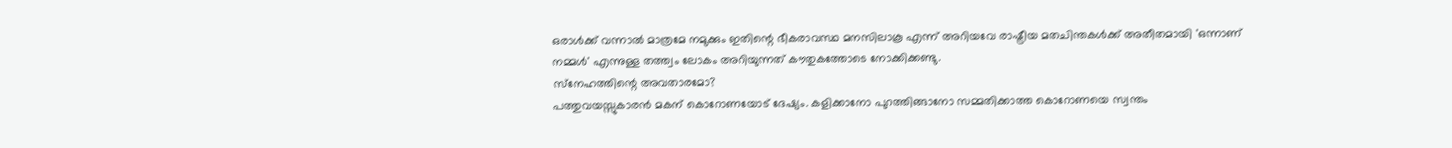ഒരാള്‍ക്ക് വന്നാല്‍ മാത്രമേ നമുക്കും ഇതിന്റെ ഭീകരാവസ്ഥ മനസിലാകൂ എന്ന് അറിയവേ രാഷ്ട്രീയ മതചിന്തകള്‍ക്ക് അതീതമായി 'ഒന്നാണ് നമ്മള്‍' എന്നുള്ള തത്ത്വം ലോകം അറിയുന്നത് കൗതുകത്തോടെ നോക്കിക്കണ്ടു.
സ്‌നേഹത്തിന്റെ അവതാരമോ?
പത്തുവയസ്സുകാരന്‍ മകന് കൊറോണയോട് ദേഷ്യം. കളിക്കാനോ പുറത്തിങ്ങാനോ സമ്മതിക്കാത്ത കൊറോണയെ സ്വന്തം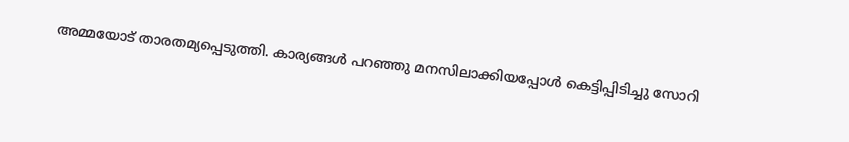അമ്മയോട് താരതമ്യപ്പെടുത്തി. കാര്യങ്ങള്‍ പറഞ്ഞു മനസിലാക്കിയപ്പോള്‍ കെട്ടിപ്പിടിച്ചു സോറി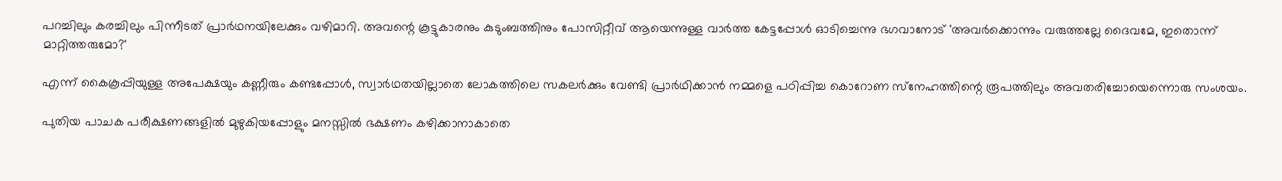പറച്ചിലും കരച്ചിലും പിന്നീടത് പ്രാര്‍ഥനയിലേക്കും വഴിമാറി. അവന്റെ കൂട്ടുകാരനും കുടുംബത്തിനും പോസിറ്റീവ് ആയെന്നുള്ള വാര്‍ത്ത കേട്ടപ്പോള്‍ ഓടിച്ചെന്നു ഭഗവാനോട് 'അവര്‍ക്കൊന്നും വരുത്തല്ലേ ദൈവമേ, ഇതൊന്ന് മാറ്റിത്തരുമോ?'

എന്ന് കൈകൂപ്പിയുള്ള അപേക്ഷയും കണ്ണീരും കണ്ടപ്പോള്‍, സ്വാര്‍ഥതയില്ലാതെ ലോകത്തിലെ സകലര്‍ക്കും വേണ്ടി പ്രാര്‍ഥിക്കാന്‍ നമ്മളെ പഠിപ്പിച്ച കൊറോണ സ്‌നേഹത്തിന്റെ രൂപത്തിലും അവതരിച്ചോയെന്നൊരു സംശയം.

പുതിയ പാചക പരീക്ഷണങ്ങളില്‍ മുഴുകിയപ്പോളും മനസ്സില്‍ ഭക്ഷണം കഴിക്കാനാകാതെ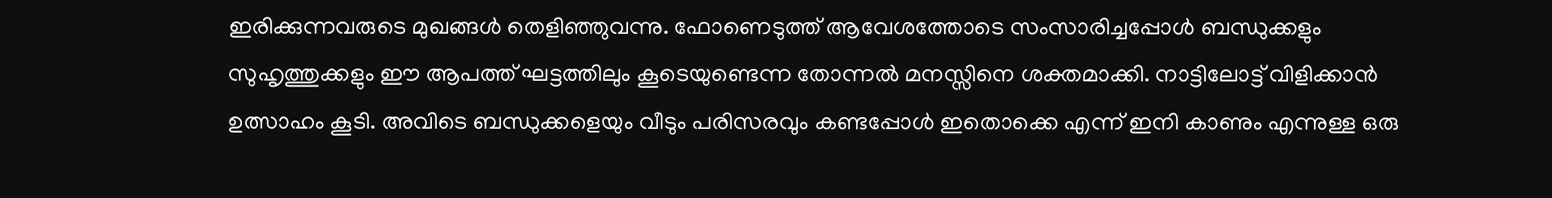ഇരിക്കുന്നവരുടെ മുഖങ്ങള്‍ തെളിഞ്ഞുവന്നു. ഫോണെടുത്ത് ആവേശത്തോടെ സംസാരിച്ചപ്പോള്‍ ബന്ധുക്കളും സുഹൃത്തുക്കളും ഈ ആപത്ത് ഘട്ടത്തിലും കൂടെയുണ്ടെന്ന തോന്നല്‍ മനസ്സിനെ ശക്തമാക്കി. നാട്ടിലോട്ട് വിളിക്കാന്‍ ഉത്സാഹം കൂടി. അവിടെ ബന്ധുക്കളെയും വീടും പരിസരവും കണ്ടപ്പോള്‍ ഇതൊക്കെ എന്ന് ഇനി കാണും എന്നുള്ള ഒരു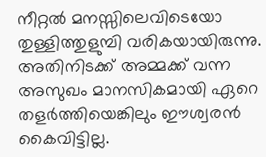നീറ്റല്‍ മനസ്സിലെവിടെയോ തുള്ളിത്തുളുമ്പി വരികയായിരുന്നു. അതിനിടക്ക് അമ്മക്ക് വന്ന അസുഖം മാനസികമായി ഏറെ തളര്‍ത്തിയെങ്കിലും ഈശ്വരന്‍ കൈവിട്ടില്ല.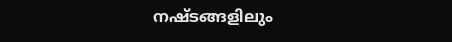നഷ്ടങ്ങളിലും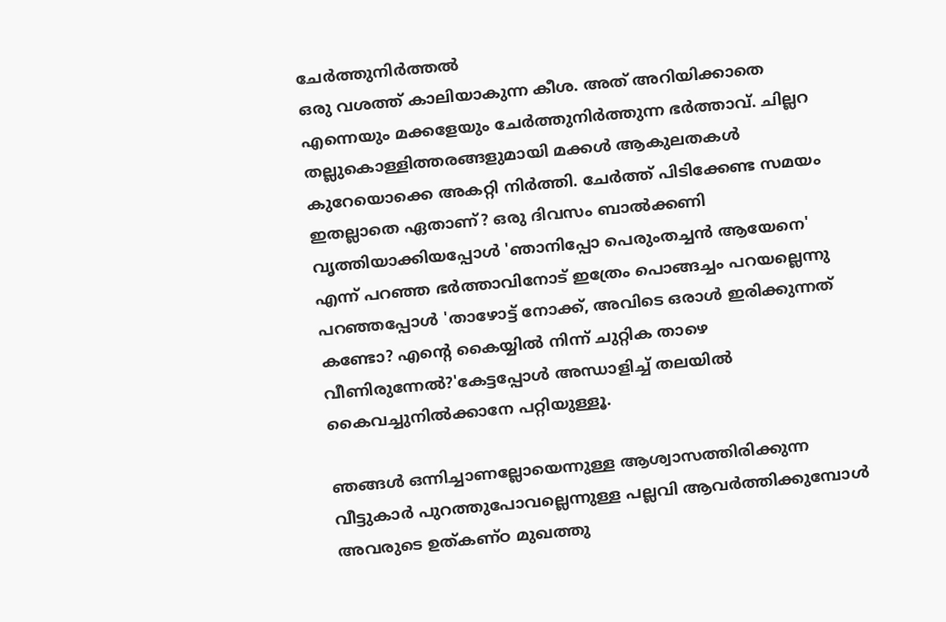ചേര്‍ത്തുനിര്‍ത്തല്‍
ഒരു വശത്ത് കാലിയാകുന്ന കീശ. അത് അറിയിക്കാതെ എന്നെയും മക്കളേയും ചേര്‍ത്തുനിര്‍ത്തുന്ന ഭര്‍ത്താവ്. ചില്ലറ തല്ലുകൊള്ളിത്തരങ്ങളുമായി മക്കള്‍ ആകുലതകള്‍ കുറേയൊക്കെ അകറ്റി നിര്‍ത്തി. ചേര്‍ത്ത് പിടിക്കേണ്ട സമയം ഇതല്ലാതെ ഏതാണ്? ഒരു ദിവസം ബാല്‍ക്കണി വൃത്തിയാക്കിയപ്പോള്‍ 'ഞാനിപ്പോ പെരുംതച്ചന്‍ ആയേനെ' എന്ന് പറഞ്ഞ ഭര്‍ത്താവിനോട് ഇത്രേം പൊങ്ങച്ചം പറയല്ലെന്നു പറഞ്ഞപ്പോള്‍ 'താഴോട്ട് നോക്ക്, അവിടെ ഒരാള്‍ ഇരിക്കുന്നത് കണ്ടോ? എന്റെ കൈയ്യില്‍ നിന്ന് ചുറ്റിക താഴെ വീണിരുന്നേല്‍?'കേട്ടപ്പോള്‍ അന്ധാളിച്ച് തലയില്‍ കൈവച്ചുനില്‍ക്കാനേ പറ്റിയുള്ളൂ.

ഞങ്ങള്‍ ഒന്നിച്ചാണല്ലോയെന്നുള്ള ആശ്വാസത്തിരിക്കുന്ന വീട്ടുകാര്‍ പുറത്തുപോവല്ലെന്നുള്ള പല്ലവി ആവര്‍ത്തിക്കുമ്പോള്‍ അവരുടെ ഉത്കണ്ഠ മുഖത്തു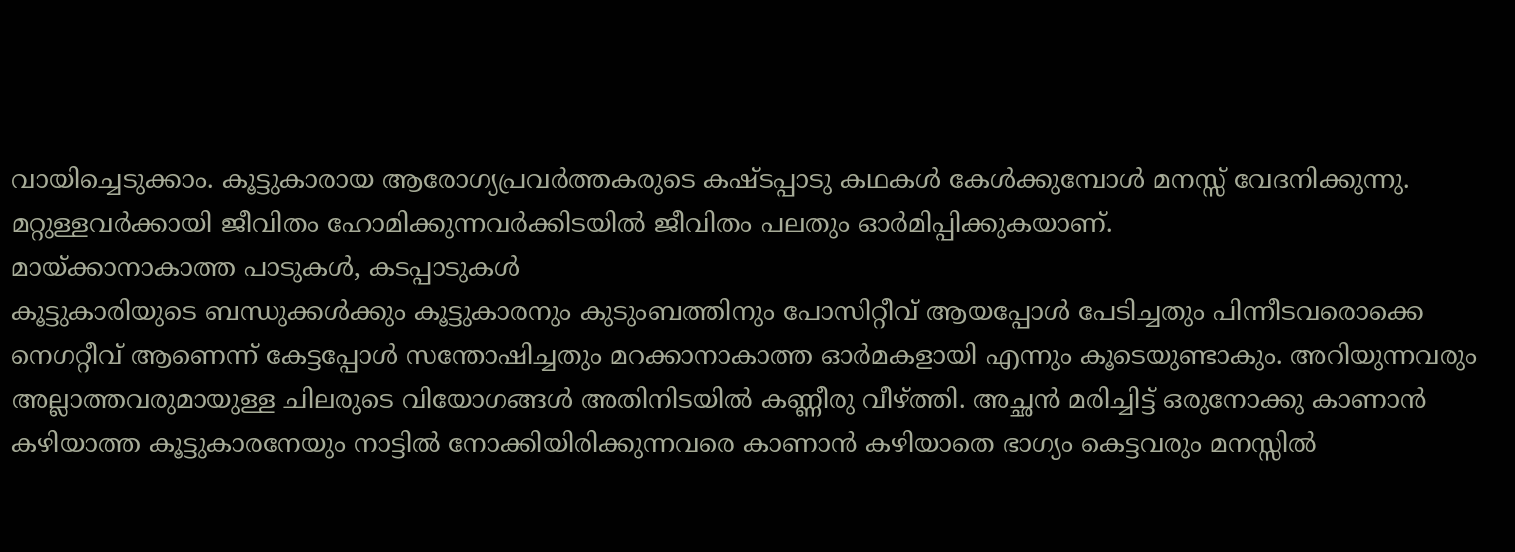വായിച്ചെടുക്കാം. കൂട്ടുകാരായ ആരോഗ്യപ്രവര്‍ത്തകരുടെ കഷ്ടപ്പാടു കഥകള്‍ കേള്‍ക്കുമ്പോള്‍ മനസ്സ് വേദനിക്കുന്നു. മറ്റുള്ളവര്‍ക്കായി ജീവിതം ഹോമിക്കുന്നവര്‍ക്കിടയില്‍ ജീവിതം പലതും ഓര്‍മിപ്പിക്കുകയാണ്.
മായ്ക്കാനാകാത്ത പാടുകള്‍, കടപ്പാടുകള്‍
കൂട്ടുകാരിയുടെ ബന്ധുക്കള്‍ക്കും കൂട്ടുകാരനും കുടുംബത്തിനും പോസിറ്റീവ് ആയപ്പോള്‍ പേടിച്ചതും പിന്നീടവരൊക്കെ നെഗറ്റീവ് ആണെന്ന് കേട്ടപ്പോള്‍ സന്തോഷിച്ചതും മറക്കാനാകാത്ത ഓര്‍മകളായി എന്നും കൂടെയുണ്ടാകും. അറിയുന്നവരും അല്ലാത്തവരുമായുള്ള ചിലരുടെ വിയോഗങ്ങള്‍ അതിനിടയില്‍ കണ്ണീരു വീഴ്ത്തി. അച്ഛന്‍ മരിച്ചിട്ട് ഒരുനോക്കു കാണാന്‍ കഴിയാത്ത കൂട്ടുകാരനേയും നാട്ടില്‍ നോക്കിയിരിക്കുന്നവരെ കാണാന്‍ കഴിയാതെ ഭാഗ്യം കെട്ടവരും മനസ്സില്‍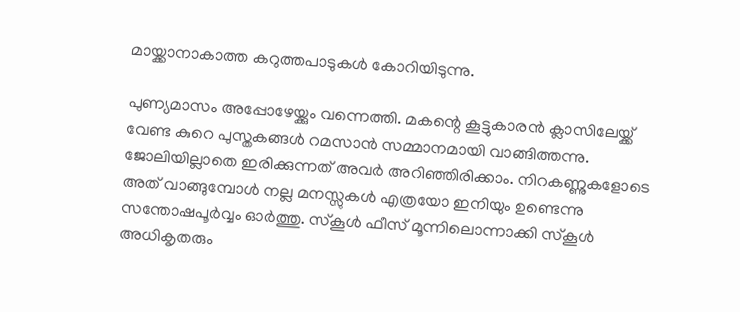മായ്ക്കാനാകാത്ത കറുത്തപാടുകള്‍ കോറിയിടുന്നു.

പുണ്യമാസം അപ്പോഴേയ്ക്കും വന്നെത്തി. മകന്റെ കൂട്ടുകാരന്‍ ക്ലാസിലേയ്ക്ക് വേണ്ട കുറെ പുസ്തകങ്ങള്‍ റമസാന്‍ സമ്മാനമായി വാങ്ങിത്തന്നു. ജോലിയില്ലാതെ ഇരിക്കുന്നത് അവര്‍ അറിഞ്ഞിരിക്കാം. നിറകണ്ണുകളോടെ അത് വാങ്ങുമ്പോള്‍ നല്ല മനസ്സുകള്‍ എത്രയോ ഇനിയും ഉണ്ടെന്നു സന്തോഷപൂര്‍വ്വം ഓര്‍ത്തു. സ്‌കൂള്‍ ഫീസ് മൂന്നിലൊന്നാക്കി സ്‌കൂള്‍ അധികൃതരും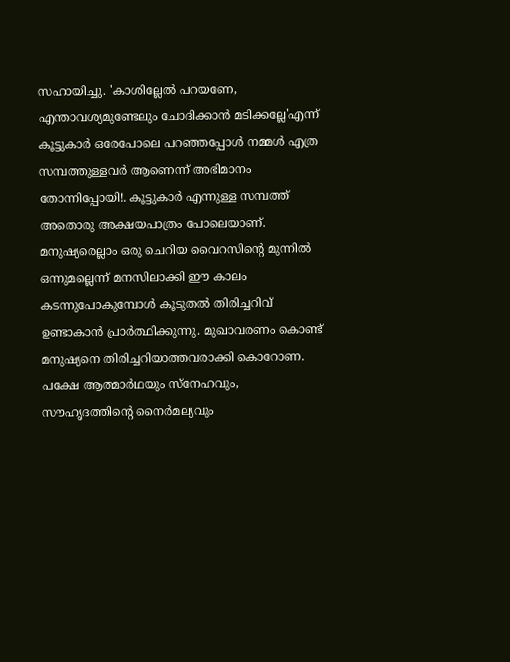സഹായിച്ചു. 'കാശില്ലേല്‍ പറയണേ, എന്താവശ്യമുണ്ടേലും ചോദിക്കാന്‍ മടിക്കല്ലേ'എന്ന് കൂട്ടുകാര്‍ ഒരേപോലെ പറഞ്ഞപ്പോള്‍ നമ്മള്‍ എത്ര സമ്പത്തുള്ളവര്‍ ആണെന്ന് അഭിമാനം തോന്നിപ്പോയി!. കൂട്ടുകാര്‍ എന്നുള്ള സമ്പത്ത് അതൊരു അക്ഷയപാത്രം പോലെയാണ്.
മനുഷ്യരെല്ലാം ഒരു ചെറിയ വൈറസിന്റെ മുന്നില്‍ ഒന്നുമല്ലെന്ന് മനസിലാക്കി ഈ കാലം കടന്നുപോകുമ്പോള്‍ കൂടുതല്‍ തിരിച്ചറിവ് ഉണ്ടാകാന്‍ പ്രാര്‍ത്ഥിക്കുന്നു. മുഖാവരണം കൊണ്ട് മനുഷ്യനെ തിരിച്ചറിയാത്തവരാക്കി കൊറോണ. പക്ഷേ ആത്മാര്‍ഥയും സ്‌നേഹവും, സൗഹൃദത്തിന്റെ നൈര്‍മല്യവും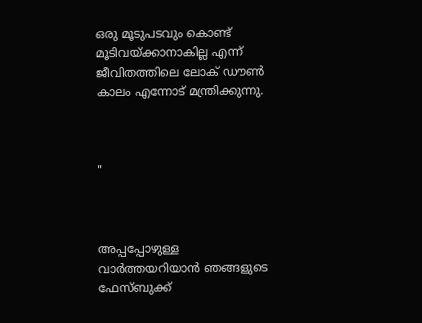ഒരു മൂടുപടവും കൊണ്ട് മൂടിവയ്ക്കാനാകില്ല എന്ന് ജീവിതത്തിലെ ലോക് ഡൗണ്‍ കാലം എന്നോട് മന്ത്രിക്കുന്നു.



"



അപ്പപ്പോഴുള്ള വാര്‍ത്തയറിയാന്‍ ഞങ്ങളുടെ ഫേസ്‌ബുക്ക്‌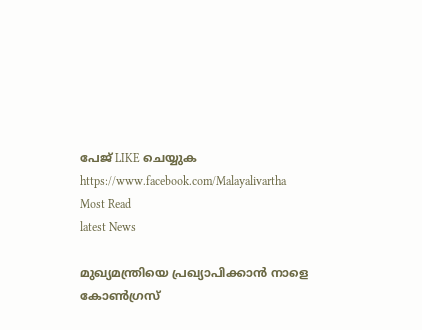പേജ് LIKE ചെയ്യുക
https://www.facebook.com/Malayalivartha
Most Read
latest News

മുഖ്യമന്ത്രിയെ പ്രഖ്യാപിക്കാന്‍ നാളെ കോണ്‍ഗ്രസ്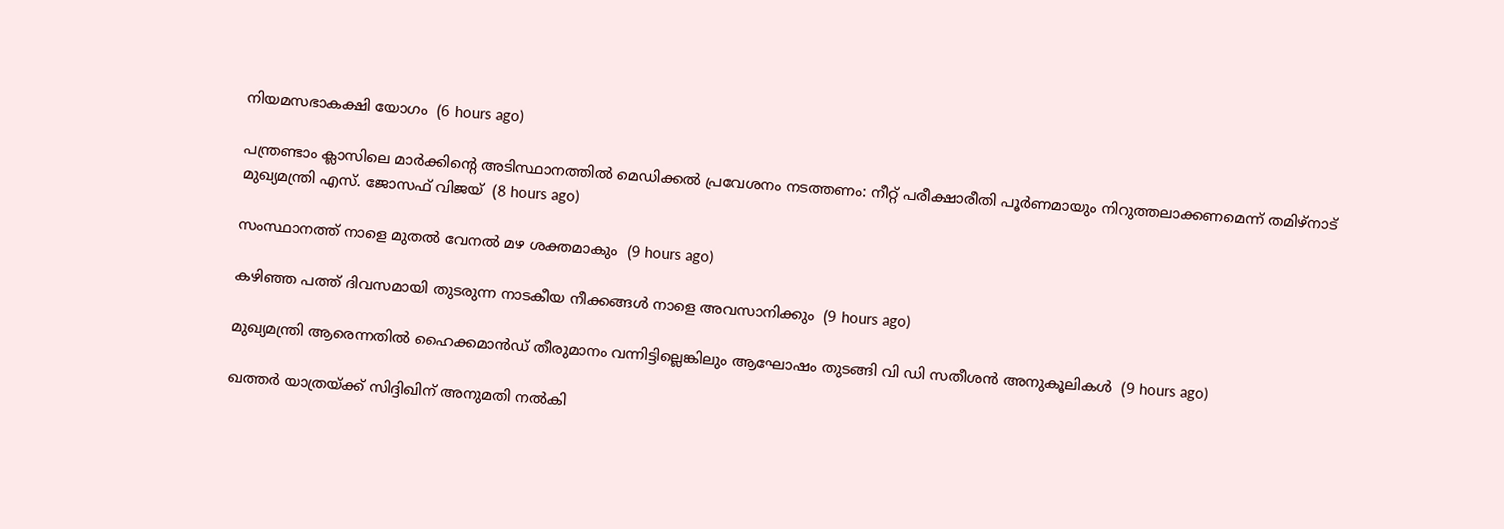നിയമസഭാകക്ഷി യോഗം  (6 hours ago)

പന്ത്രണ്ടാം ക്ലാസിലെ മാര്‍ക്കിന്റെ അടിസ്ഥാനത്തില്‍ മെഡിക്കല്‍ പ്രവേശനം നടത്തണം: നീറ്റ് പരീക്ഷാരീതി പൂര്‍ണമായും നിറുത്തലാക്കണമെന്ന് തമിഴ്‌നാട് മുഖ്യമന്ത്രി എസ്. ജോസഫ് വിജയ്  (8 hours ago)

സംസ്ഥാനത്ത് നാളെ മുതൽ വേനൽ മഴ ശക്തമാകും  (9 hours ago)

കഴിഞ്ഞ പത്ത് ദിവസമായി തുടരുന്ന നാടകീയ നീക്കങ്ങള്‍ നാളെ അവസാനിക്കും  (9 hours ago)

മുഖ്യമന്ത്രി ആരെന്നതിൽ ഹൈക്കമാൻഡ് തീരുമാനം വന്നിട്ടില്ലെങ്കിലും ആഘോഷം തുടങ്ങി വി ഡി സതീശൻ അനുകൂലികൾ  (9 hours ago)

ഖത്തര്‍ യാത്രയ്ക്ക് സിദ്ദിഖിന് അനുമതി നല്‍കി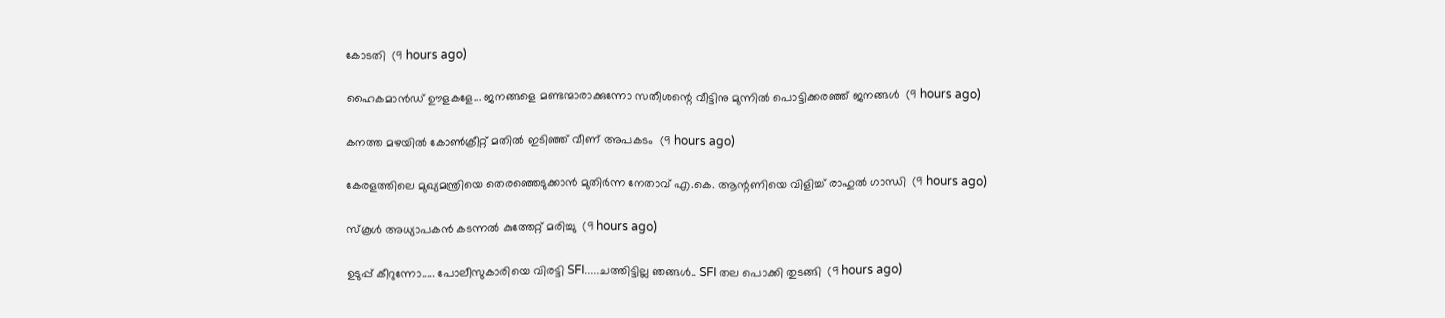കോടതി  (9 hours ago)

ഹൈകമാൻഡ്‌ ഊളകളേ... ജനങ്ങളെ മണ്ടന്മാരാക്കുന്നോ സതീശന്റെ വീട്ടിനു മുന്നിൽ പൊട്ടിക്കരഞ്ഞ് ജനങ്ങൾ  (9 hours ago)

കനത്ത മഴയില്‍ കോണ്‍ക്രീറ്റ് മതില്‍ ഇടിഞ്ഞ് വീണ് അപകടം  (9 hours ago)

കേരളത്തിലെ മുഖ്യമന്ത്രിയെ തെരഞ്ഞെടുക്കാൻ മുതിർന്ന നേതാവ് എ.കെ. ആന്റണിയെ വിളിച്ച് രാഹുൽ ഗാന്ധി  (9 hours ago)

സ്‌കൂള്‍ അധ്യാപകന്‍ കടന്നല്‍ കുത്തേറ്റ് മരിച്ചു  (9 hours ago)

ഉടുപ്പ് കീറുന്നോ..... പോലീസുകാരിയെ വിരട്ടി SFI.....ചത്തിട്ടില്ല ഞങ്ങൾ.. SFI തല പൊക്കി തുടങ്ങി  (9 hours ago)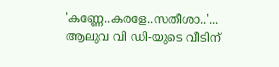'കണ്ണേ..കരളേ..സതീശാ..'... ആലുവ വി ഡി-യുടെ വീടിന്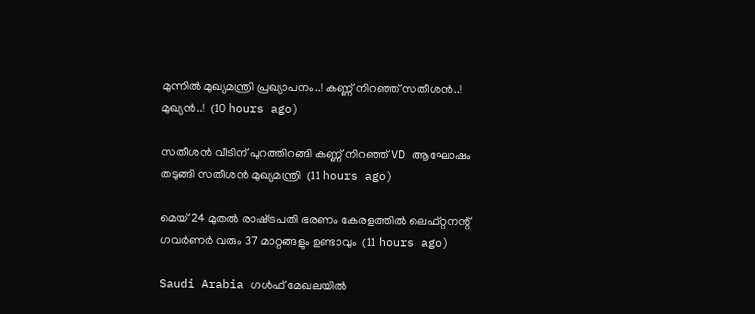മുന്നിൽ മുഖ്യമന്ത്രി പ്രഖ്യാപനം..! കണ്ണ് നിറഞ്ഞ് സതീശൻ..! മുഖ്യൻ..!  (10 hours ago)

സതീശൻ വീടിന് പുറത്തിറങ്ങി കണ്ണ് നിറഞ്ഞ് VD ആഘോഷം തടുങ്ങി സതീശൻ മുഖ്യമന്ത്രി  (11 hours ago)

മെയ് 24 മുതൽ രാഷ്‌ട്രപതി ഭരണം കേരളത്തിൽ ലെഫ്റ്റനന്റ് ഗവർണർ വരും 37 മാറ്റങ്ങളും ഉണ്ടാവും  (11 hours ago)

Saudi Arabia ഗൾഫ് മേഖലയിൽ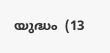യുദ്ധം  (13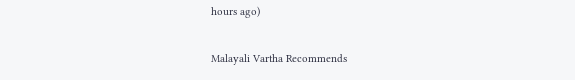hours ago)

Malayali Vartha Recommends